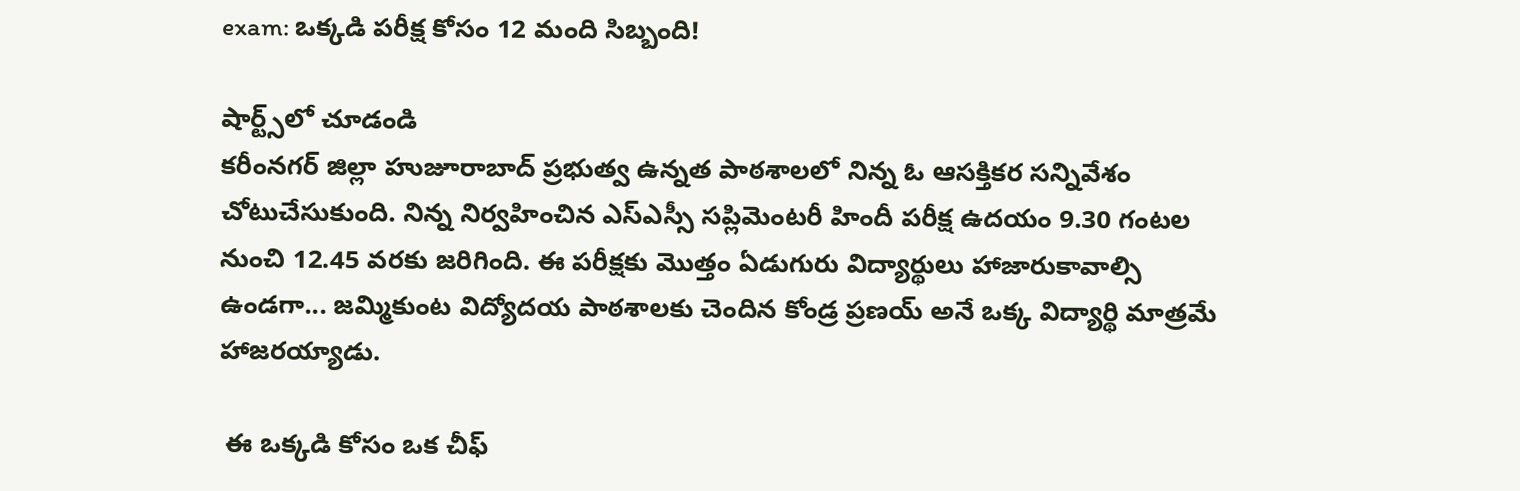exam: ఒక్కడి పరీక్ష కోసం 12 మంది సిబ్బంది!

షార్ట్స్‌లో చూడండి
కరీంనగర్ జిల్లా హుజూరాబాద్ ప్రభుత్వ ఉన్నత పాఠశాలలో నిన్న ఓ ఆసక్తికర సన్నివేశం చోటుచేసుకుంది. నిన్న నిర్వహించిన ఎస్ఎస్సీ సప్లిమెంటరీ హిందీ పరీక్ష ఉదయం 9.30 గంటల నుంచి 12.45 వరకు జరిగింది. ఈ పరీక్షకు మొత్తం ఏడుగురు విద్యార్థులు హాజారుకావాల్సి ఉండగా... జమ్మికుంట విద్యోదయ పాఠశాలకు చెందిన కోండ్ర ప్రణయ్ అనే ఒక్క విద్యార్థి మాత్రమే హాజరయ్యాడు.

 ఈ ఒక్కడి కోసం ఒక చీఫ్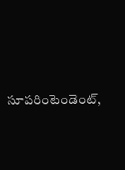సూపరింటెండెంట్,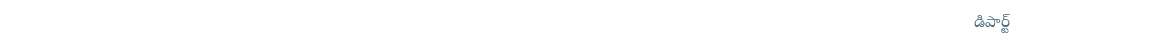డిపార్ట్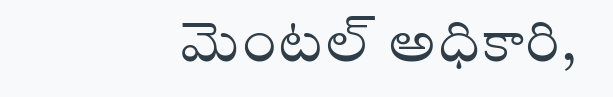మెంటల్ అధికారి,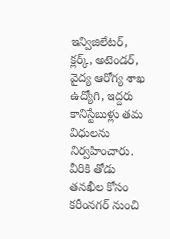ఇన్విజిలేటర్, క్లర్క్, అటెండర్, వైద్య ఆరోగ్య శాఖ ఉద్యోగి, ఇద్దరు కానిస్టేబుళ్లు తమ విధులను నిర్వహించారు. వీరికి తోడు తనఖీల కోసం కరీంనగర్ నుంచి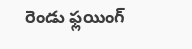రెండు ఫ్లయింగ్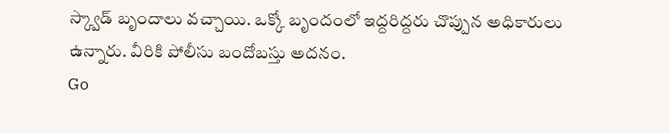స్క్వాడ్ బృందాలు వచ్చాయి. ఒక్కో బృందంలో ఇద్దరిద్దరు చొప్పున అధికారులు ఉన్నారు. వీరికి పోలీసు బందోబస్తు అదనం.
Go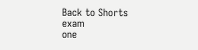Back to Shorts
exam
one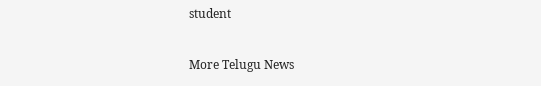student

More Telugu News